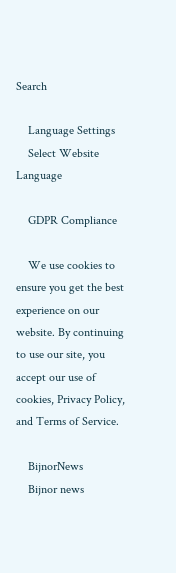Search

    Language Settings
    Select Website Language

    GDPR Compliance

    We use cookies to ensure you get the best experience on our website. By continuing to use our site, you accept our use of cookies, Privacy Policy, and Terms of Service.

    BijnorNews
    Bijnor news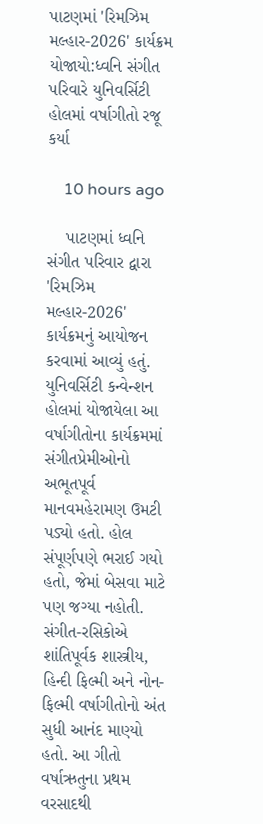પાટણમાં 'રિમઝિમ મલ્હાર-2026' કાર્યક્રમ યોજાયો:ધ્વનિ સંગીત પરિવારે યુનિવર્સિટી હોલમાં વર્ષાગીતો રજૂ કર્યા

    10 hours ago

    પાટણમાં ધ્વનિ સંગીત પરિવાર દ્વારા 'રિમઝિમ મલ્હાર-2026' કાર્યક્રમનું આયોજન કરવામાં આવ્યું હતું. યુનિવર્સિટી કન્વેન્શન હોલમાં યોજાયેલા આ વર્ષાગીતોના કાર્યક્રમમાં સંગીતપ્રેમીઓનો અભૂતપૂર્વ માનવમહેરામણ ઉમટી પડ્યો હતો. હોલ સંપૂર્ણપણે ભરાઈ ગયો હતો, જેમાં બેસવા માટે પણ જગ્યા નહોતી. સંગીત-રસિકોએ શાંતિપૂર્વક શાસ્ત્રીય, હિન્દી ફિલ્મી અને નોન-ફિલ્મી વર્ષાગીતોનો અંત સુધી આનંદ માણ્યો હતો. આ ગીતો વર્ષાઋતુના પ્રથમ વરસાદથી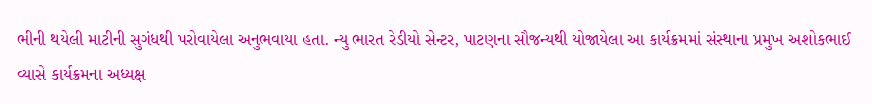ભીની થયેલી માટીની સુગંધથી પરોવાયેલા અનુભવાયા હતા. ન્યુ ભારત રેડીયો સેન્ટર, પાટણના સૌજન્યથી યોજાયેલા આ કાર્યક્રમમાં સંસ્થાના પ્રમુખ અશોકભાઈ વ્યાસે કાર્યક્રમના અધ્યક્ષ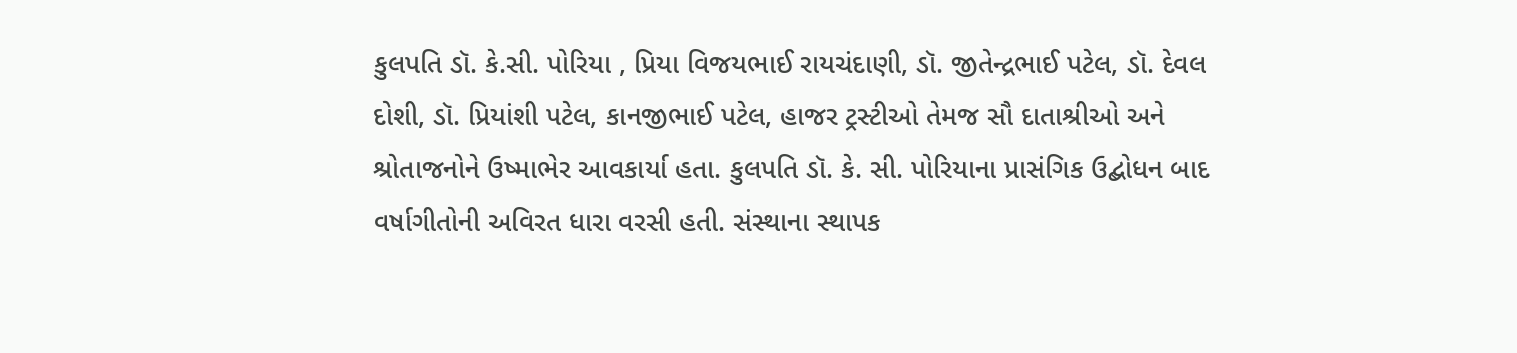કુલપતિ ડૉ. કે.સી. પોરિયા , પ્રિયા વિજયભાઈ રાયચંદાણી, ડૉ. જીતેન્દ્રભાઈ પટેલ, ડૉ. દેવલ દોશી, ડૉ. પ્રિયાંશી પટેલ, કાનજીભાઈ પટેલ, હાજર ટ્રસ્ટીઓ તેમજ સૌ દાતાશ્રીઓ અને શ્રોતાજનોને ઉષ્માભેર આવકાર્યા હતા. કુલપતિ ડૉ. કે. સી. પોરિયાના પ્રાસંગિક ઉદ્બોધન બાદ વર્ષાગીતોની અવિરત ધારા વરસી હતી. સંસ્થાના સ્થાપક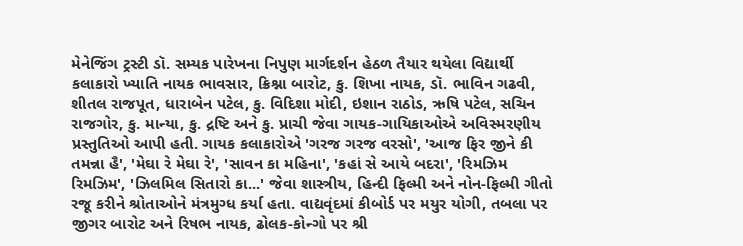મેનેજિંગ ટ્રસ્ટી ડૉ. સમ્યક પારેખના નિપુણ માર્ગદર્શન હેઠળ તૈયાર થયેલા વિદ્યાર્થી કલાકારો ખ્યાતિ નાયક ભાવસાર, ક્રિશ્ના બારોટ, કુ. શિખા નાયક, ડૉ. ભાવિન ગઢવી, શીતલ રાજપૂત, ધારાબેન પટેલ, કુ. વિદિશા મોદી, ઇશાન રાઠોડ, ઋષિ પટેલ, સચિન રાજગોર, કુ. માન્યા, કુ. દ્રષ્ટિ અને કુ. પ્રાચી જેવા ગાયક-ગાયિકાઓએ અવિસ્મરણીય પ્રસ્તુતિઓ આપી હતી. ગાયક કલાકારોએ 'ગરજ ગરજ વરસો', 'આજ ફિર જીને કી તમન્ના હૈ', 'મેઘા રે મેઘા રે', 'સાવન કા મહિના', 'કહાં સે આયે બદરા', 'રિમઝિમ રિમઝિમ', 'ઝિલમિલ સિતારો કા...' જેવા શાસ્ત્રીય, હિન્દી ફિલ્મી અને નોન-ફિલ્મી ગીતો રજૂ કરીને શ્રોતાઓને મંત્રમુગ્ધ કર્યા હતા. વાદ્યવૃંદમાં કીબોર્ડ પર મયુર યોગી, તબલા પર જીગર બારોટ અને રિષભ નાયક, ઢોલક-કોન્ગો પર શ્રી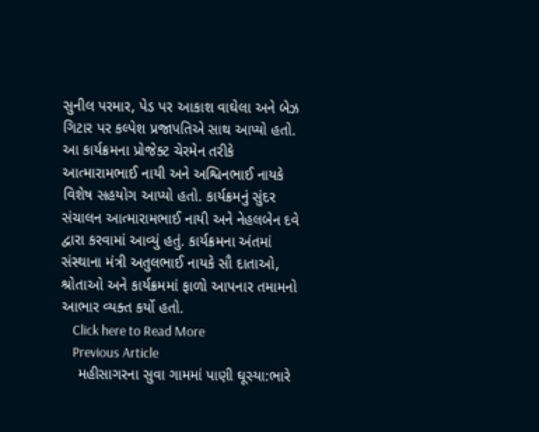સુનીલ પરમાર, પેડ પર આકાશ વાઘેલા અને બેઝ ગિટાર પર કલ્પેશ પ્રજાપતિએ સાથ આપ્યો હતો. આ કાર્યક્રમના પ્રોજેક્ટ ચેરમેન તરીકે આત્મારામભાઈ નાયી અને અશ્વિનભાઈ નાયકે વિશેષ સહયોગ આપ્યો હતો. કાર્યક્રમનું સુંદર સંચાલન આત્મારામભાઈ નાયી અને નેહલબેન દવે દ્વારા કરવામાં આવ્યું હતું. કાર્યક્રમના અંતમાં સંસ્થાના મંત્રી અતુલભાઈ નાયકે સૌ દાતાઓ, શ્રોતાઓ અને કાર્યક્રમમાં ફાળો આપનાર તમામનો આભાર વ્યક્ત કર્યો હતો.
    Click here to Read More
    Previous Article
    મહીસાગરના સુવા ગામમાં પાણી ઘૂસ્યા:ભારે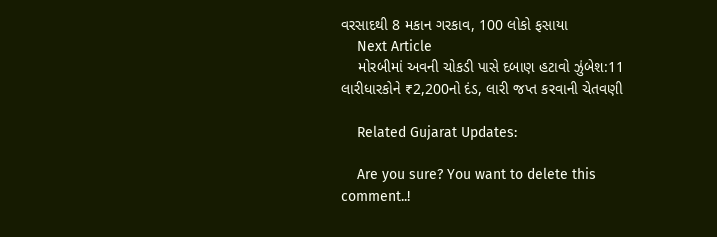વરસાદથી 8 મકાન ગરકાવ, 100 લોકો ફસાયા
    Next Article
    મોરબીમાં અવની ચોકડી પાસે દબાણ હટાવો ઝુંબેશ:11 લારીધારકોને ₹2,200નો દંડ, લારી જપ્ત કરવાની ચેતવણી

    Related Gujarat Updates:

    Are you sure? You want to delete this comment..!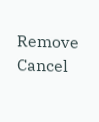Remove Cancel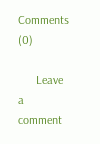Comments (0)

      Leave a comment